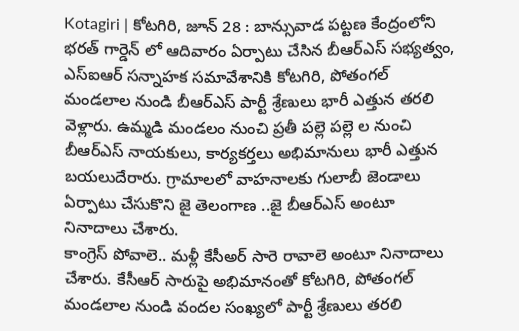Kotagiri | కోటగిరి, జూన్ 28 : బాన్సువాడ పట్టణ కేంద్రంలోని భరత్ గార్డెన్ లో ఆదివారం ఏర్పాటు చేసిన బీఆర్ఎస్ సభ్యత్వం, ఎస్ఐఆర్ సన్నాహక సమావేశానికి కోటగిరి, పోతంగల్ మండలాల నుండి బీఆర్ఎస్ పార్టీ శ్రేణులు భారీ ఎత్తున తరలి వెళ్లారు. ఉమ్మడి మండలం నుంచి ప్రతీ పల్లె పల్లె ల నుంచి బీఆర్ఎస్ నాయకులు, కార్యకర్తలు అభిమానులు భారీ ఎత్తున బయలుదేరారు. గ్రామాలలో వాహనాలకు గులాబీ జెండాలు ఏర్పాటు చేసుకొని జై తెలంగాణ ..జై బీఆర్ఎస్ అంటూ నినాదాలు చేశారు.
కాంగ్రెస్ పోవాలె.. మళ్లీ కేసీఅర్ సారె రావాలె అంటూ నినాదాలు చేశారు. కేసీఆర్ సారుపై అభిమానంతో కోటగిరి, పోతంగల్ మండలాల నుండి వందల సంఖ్యలో పార్టీ శ్రేణులు తరలి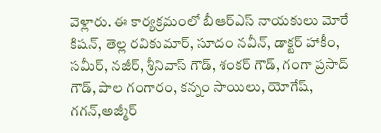వెళ్లారు. ఈ కార్యక్రమంలో బీఆర్ఎస్ నాయకులు మోరే కిషన్, తెల్ల రవికుమార్, సూదం నవీన్, డాక్టర్ హాకీం, సమీర్, నజీర్, శ్రీనివాస్ గౌడ్, శంకర్ గౌడ్, గంగా ప్రసాద్ గౌడ్, పాల గంగారం, కన్నం సాయిలు, యోగేష్, గగన్,అజ్మీర్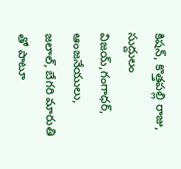కిషన్, కొత్తపల్లి రాజు, సుద్దులం విజయ్,గంగాధర్, ఆంజనేయులు, జలాల్, బేగరి మారుతి తో పాటూ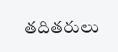తదితరులు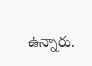ఉన్నారు.